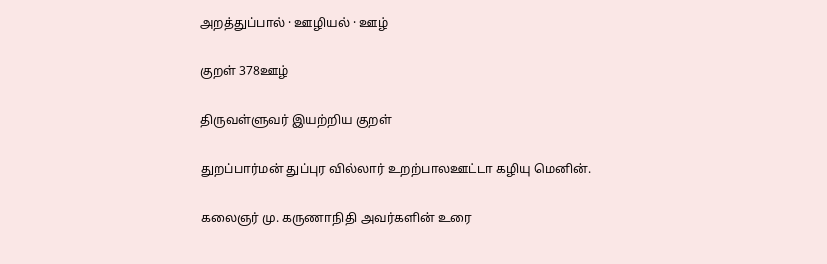அறத்துப்பால் · ஊழியல் · ஊழ்

குறள் 378ஊழ்

திருவள்ளுவர் இயற்றிய குறள்

துறப்பார்மன் துப்புர வில்லார் உறற்பாலஊட்டா கழியு மெனின்.

கலைஞர் மு. கருணாநிதி அவர்களின் உரை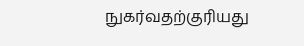நுகர்வதற்குரியது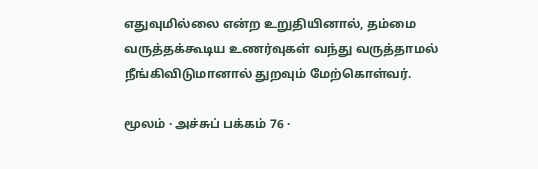எதுவுமில்லை என்ற உறுதியினால், தம்மை வருத்தக்கூடிய உணர்வுகள் வந்து வருத்தாமல் நீங்கிவிடுமானால் துறவும் மேற்கொள்வர்.

மூலம் · அச்சுப் பக்கம் 76 ·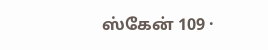ஸ்கேன் 109 ·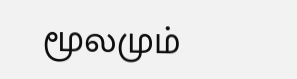மூலமும்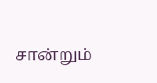சான்றும்